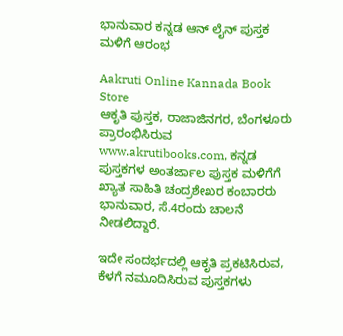ಭಾನುವಾರ ಕನ್ನಡ ಆನ್ ಲೈನ್ ಪುಸ್ತಕ ಮಳಿಗೆ ಆರಂಭ

Aakruti Online Kannada Book Store
ಆಕೃತಿ ಪುಸ್ತಕ, ರಾಜಾಜಿನಗರ, ಬೆಂಗಳೂರು ಪ್ರಾರಂಭಿಸಿರುವ www.akrutibooks.com, ಕನ್ನಡ ಪುಸ್ತಕಗಳ ಅಂತರ್ಜಾಲ ಪುಸ್ತಕ ಮಳಿಗೆಗೆ ಖ್ಯಾತ ಸಾಹಿತಿ ಚಂದ್ರಶೇಖರ ಕಂಬಾರರು ಭಾನುವಾರ, ಸೆ.4ರಂದು ಚಾಲನೆ ನೀಡಲಿದ್ದಾರೆ.

ಇದೇ ಸಂದರ್ಭದಲ್ಲಿ ಆಕೃತಿ ಪ್ರಕಟಿಸಿರುವ, ಕೆಳಗೆ ನಮೂದಿಸಿರುವ ಪುಸ್ತಕಗಳು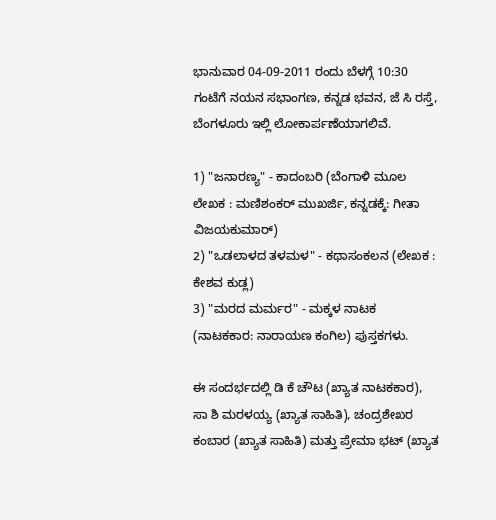ಭಾನುವಾರ 04-09-2011 ರಂದು ಬೆಳಗ್ಗೆ 10:30 ಗಂಟೆಗೆ ನಯನ ಸಭಾಂಗಣ, ಕನ್ನಡ ಭವನ, ಜೆ ಸಿ ರಸ್ತೆ, ಬೆಂಗಳೂರು ಇಲ್ಲಿ ಲೋಕಾರ್ಪಣೆಯಾಗಲಿವೆ.

1) "ಜನಾರಣ್ಯ" - ಕಾದಂಬರಿ (ಬೆಂಗಾಳಿ ಮೂಲ ಲೇಖಕ : ಮಣಿಶಂಕರ್ ಮುಖರ್ಜಿ, ಕನ್ನಡಕ್ಕೆ: ಗೀತಾ ವಿಜಯಕುಮಾರ್)
2) "ಒಡಲಾಳದ ತಳಮಳ" - ಕಥಾಸಂಕಲನ (ಲೇಖಕ : ಕೇಶವ ಕುಡ್ಲ)
3) "ಮರದ ಮರ್ಮರ" - ಮಕ್ಕಳ ನಾಟಕ (ನಾಟಕಕಾರ: ನಾರಾಯಣ ಕಂಗಿಲ) ಪುಸ್ತಕಗಳು.

ಈ ಸಂದರ್ಭದಲ್ಲಿ ಡಿ ಕೆ ಚೌಟ (ಖ್ಯಾತ ನಾಟಕಕಾರ), ಸಾ ಶಿ ಮರಳಯ್ಯ (ಖ್ಯಾತ ಸಾಹಿತಿ), ಚಂದ್ರಶೇಖರ ಕಂಬಾರ (ಖ್ಯಾತ ಸಾಹಿತಿ) ಮತ್ತು ಪ್ರೇಮಾ ಭಟ್ (ಖ್ಯಾತ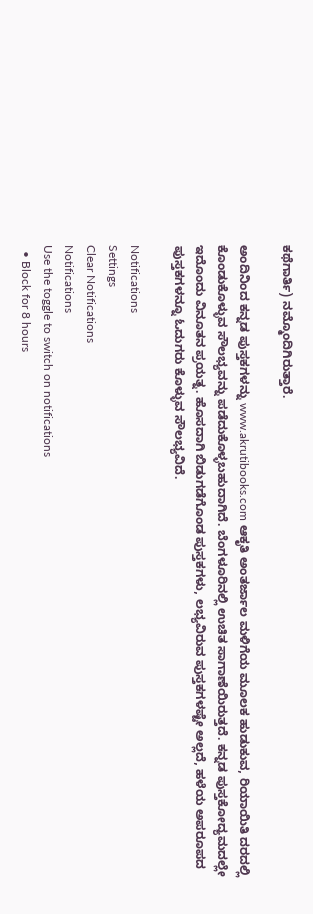ಕಥೆಗಾರ್ತಿ) ನಮ್ಮೊಂದಿಗಿರುತ್ತಾರೆ.

ಅಂದಿನಿಂದ ಕನ್ನಡ ಪುಸ್ತಕಗಳನ್ನು www.akrutibooks.com ಆಕೃತಿ ಅಂತರ್ಜಾಲ ಮಳಿಗೆಯ ಮೂಲಕ ಹುಡುಕುವ, ರಿಯಾಯಿತಿ ದರದಲ್ಲಿ ಕೊಂಡುಕೊಳ್ಳುವ ಸೌಲಭ್ಯವನ್ನು ಪಡೆದುಕೊಳ್ಳಬಹುದಾಗಿದೆ. ಬೆಂಗಳೂರಿನಲ್ಲಿ ಉಚಿತ ಸಾಗಾಣೆಯಿರುತ್ತದೆ. ಕನ್ನಡ ಪುಸ್ತಕೋದ್ಯಮದಲ್ಲೇ ಇದೊಂದು ವಿನೂತನ ಪ್ರಯತ್ನ. ಹೊಸದಾಗಿ ಬಿಡುಗಡೆಗೊಂಡ ಪುಸ್ತಕಗಳು, ಲಭ್ಯವಿರುವ ಪುಸ್ತಕಗಳಷ್ಟೇ ಅಲ್ಲದೆ, ಹಳೆಯ ಅಪರೂಪದ ಪುಸ್ತಕಗಳನ್ನೂ ಓದುಗರು ಕೊಳ್ಳುವ ಸೌಲಭ್ಯವಿದೆ.

Notifications
Settings
Clear Notifications
Notifications
Use the toggle to switch on notifications
  • Block for 8 hours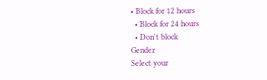• Block for 12 hours
  • Block for 24 hours
  • Don't block
Gender
Select your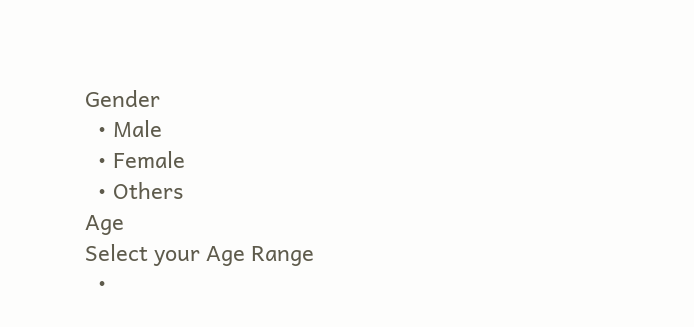Gender
  • Male
  • Female
  • Others
Age
Select your Age Range
  •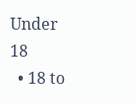Under 18
  • 18 to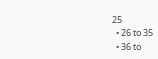25
  • 26 to 35
  • 36 to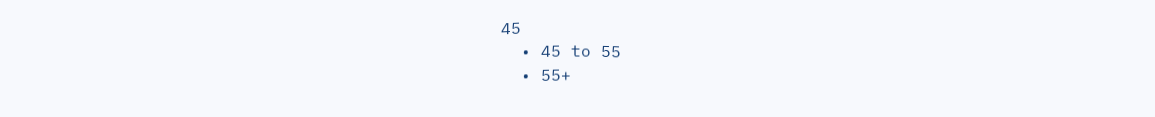45
  • 45 to 55
  • 55+